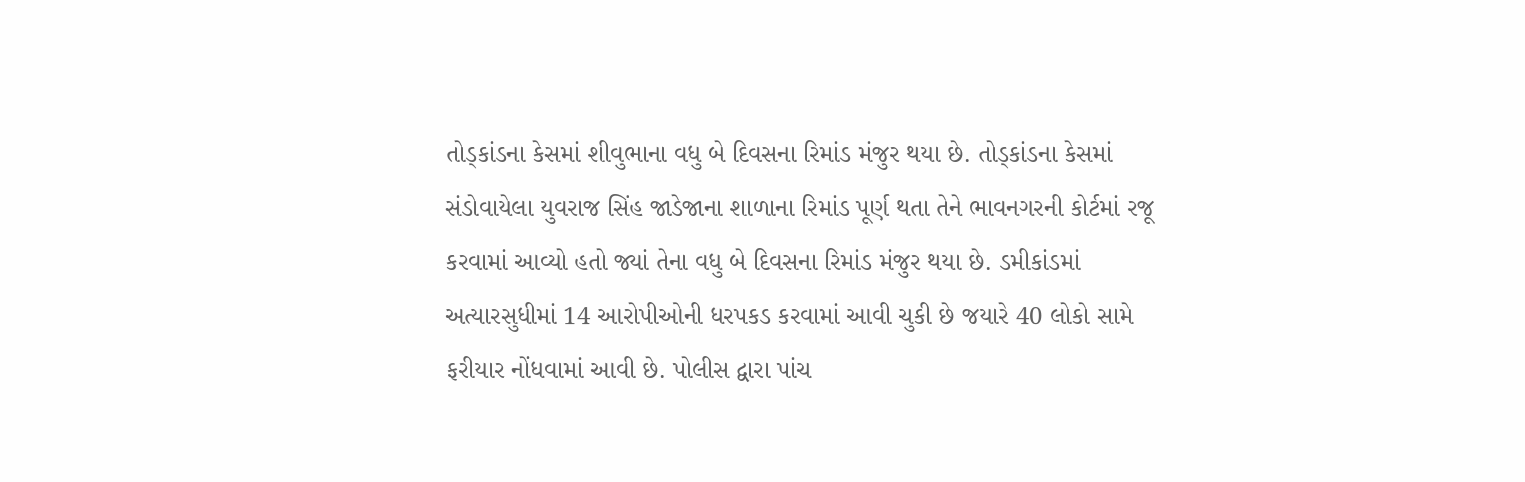તોડ્કાંડના કેસમાં શીવુભાના વધુ બે દિવસના રિમાંડ મંજુર થયા છે. તોડ્કાંડના કેસમાં સંડોવાયેલા યુવરાજ સિંહ જાડેજાના શાળાના રિમાંડ પૂર્ણ થતા તેને ભાવનગરની કોર્ટમાં રજૂ કરવામાં આવ્યો હતો જ્યાં તેના વધુ બે દિવસના રિમાંડ મંજુર થયા છે. ડમીકાંડમાં અત્યારસુધીમાં 14 આરોપીઓની ધરપકડ કરવામાં આવી ચુકી છે જયારે 40 લોકો સામે ફરીયાર નોંધવામાં આવી છે. પોલીસ દ્વારા પાંચ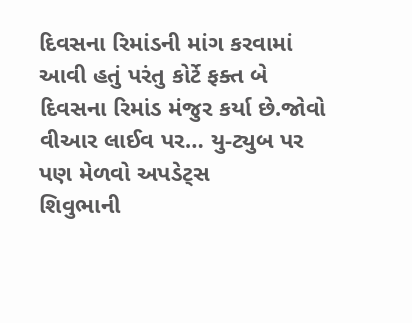દિવસના રિમાંડની માંગ કરવામાં આવી હતું પરંતુ કોર્ટે ફક્ત બે દિવસના રિમાંડ મંજુર કર્યા છે.જોવો વીઆર લાઈવ પર… યુ-ટ્યુબ પર પણ મેળવો અપડેટ્સ
શિવુભાની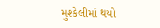મુશ્કેલીમાં થયો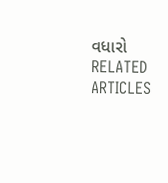વધારો
RELATED ARTICLES